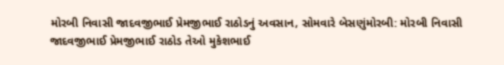મોરબી નિવાસી જાદવજીભાઈ પ્રેમજીભાઈ રાઠોડનું અવસાન, સોમવારે બેસણુંમોરબી: મોરબી નિવાસી જાદવજીભાઈ પ્રેમજીભાઈ રાઠોડ તેઓ મુકેશભાઈ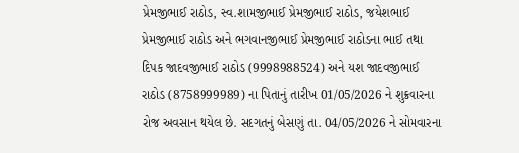પ્રેમજીભાઈ રાઠોડ, સ્વ.શામજીભાઈ પ્રેમજીભાઈ રાઠોડ, જયેશભાઈ પ્રેમજીભાઈ રાઠોડ અને ભગવાનજીભાઈ પ્રેમજીભાઈ રાઠોડના ભાઈ તથા દિપક જાદવજીભાઈ રાઠોડ (9998988524) અને યશ જાદવજીભાઈ રાઠોડ (8758999989) ના પિતાનું તારીખ 01/05/2026 ને શુક્રવારના રોજ અવસાન થયેલ છે. સદગતનું બેસણું તા. 04/05/2026 ને સોમવારના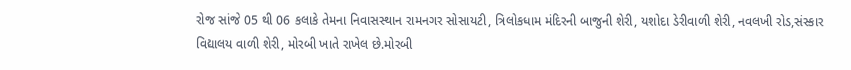રોજ સાંજે 05 થી 06 કલાકે તેમના નિવાસસ્થાન રામનગર સોસાયટી, ત્રિલોકધામ મંદિરની બાજુની શેરી, યશોદા ડેરીવાળી શેરી, નવલખી રોડ,સંસ્કાર વિદ્યાલય વાળી શેરી, મોરબી ખાતે રાખેલ છે.મોરબી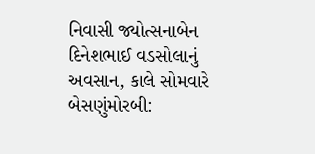નિવાસી જ્યોત્સનાબેન દિનેશભાઈ વડસોલાનું અવસાન, કાલે સોમવારે બેસણુંમોરબી: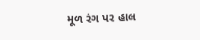મૂળ રંગ પર હાલ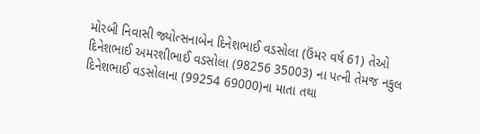મોરબી નિવાસી જ્યોત્સનાબેન દિનેશભાઈ વડસોલા (ઉંમર વર્ષ 61) તેઓ દિનેશભાઈ અમરશીભાઈ વડસોલા (98256 35003) ના પત્ની તેમજ નકુલ દિનેશભાઈ વડસોલાના (99254 69000)ના માતા તથા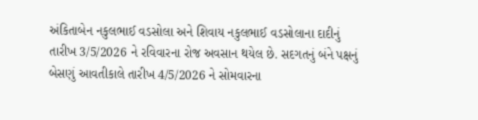અંકિતાબેન નકુલભાઈ વડસોલા અને શિવાય નકુલભાઈ વડસોલાના દાદીનું તારીખ 3/5/2026 ને રવિવારના રોજ અવસાન થયેલ છે. સદગતનું બંને પક્ષનું બેસણું આવતીકાલે તારીખ 4/5/2026 ને સોમવારના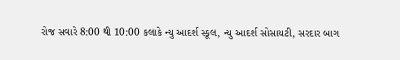રોજ સવારે 8:00 થી 10:00 કલાકે ન્યુ આદર્શ સ્કૂલ, ન્યુ આદર્શ સોસાયટી, સરદાર બાગ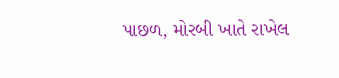પાછળ, મોરબી ખાતે રાખેલ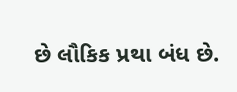છે લૌકિક પ્રથા બંધ છે.